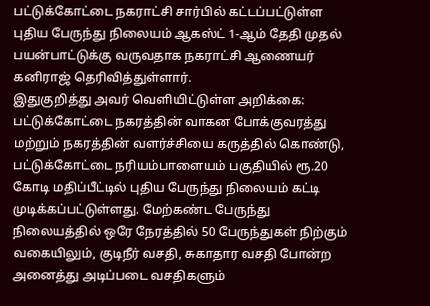பட்டுக்கோட்டை நகராட்சி சார்பில் கட்டப்பட்டுள்ள புதிய பேருந்து நிலையம் ஆகஸ்ட் 1-ஆம் தேதி முதல் பயன்பாட்டுக்கு வருவதாக நகராட்சி ஆணையர் கனிராஜ் தெரிவித்துள்ளார்.
இதுகுறித்து அவர் வெளியிட்டுள்ள அறிக்கை:
பட்டுக்கோட்டை நகரத்தின் வாகன போக்குவரத்து மற்றும் நகரத்தின் வளர்ச்சியை கருத்தில் கொண்டு, பட்டுக்கோட்டை நரியம்பாளையம் பகுதியில் ரூ.20 கோடி மதிப்பீட்டில் புதிய பேருந்து நிலையம் கட்டி முடிக்கப்பட்டுள்ளது. மேற்கண்ட பேருந்து நிலையத்தில் ஒரே நேரத்தில் 50 பேருந்துகள் நிற்கும் வகையிலும், குடிநீர் வசதி, சுகாதார வசதி போன்ற அனைத்து அடிப்படை வசதிகளும்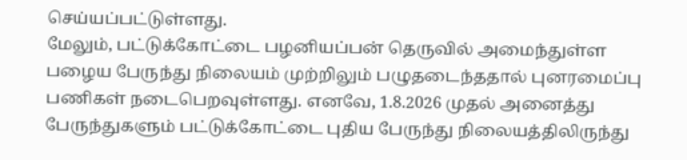செய்யப்பட்டுள்ளது.
மேலும், பட்டுக்கோட்டை பழனியப்பன் தெருவில் அமைந்துள்ள பழைய பேருந்து நிலையம் முற்றிலும் பழுதடைந்ததால் புனரமைப்பு பணிகள் நடைபெறவுள்ளது. எனவே, 1.8.2026 முதல் அனைத்து பேருந்துகளும் பட்டுக்கோட்டை புதிய பேருந்து நிலையத்திலிருந்து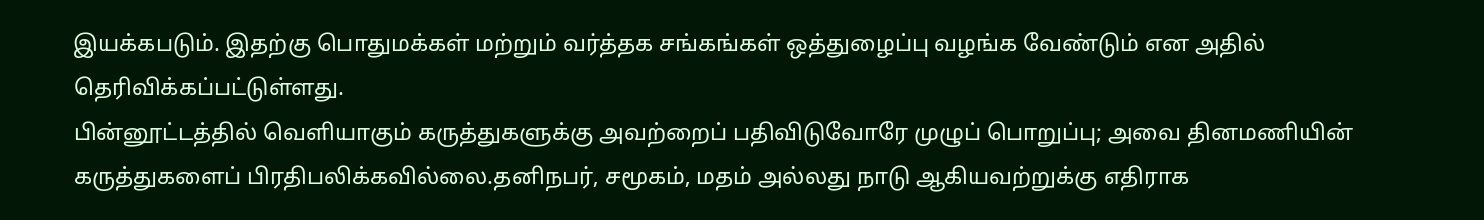இயக்கபடும். இதற்கு பொதுமக்கள் மற்றும் வர்த்தக சங்கங்கள் ஒத்துழைப்பு வழங்க வேண்டும் என அதில் தெரிவிக்கப்பட்டுள்ளது.
பின்னூட்டத்தில் வெளியாகும் கருத்துகளுக்கு அவற்றைப் பதிவிடுவோரே முழுப் பொறுப்பு; அவை தினமணியின் கருத்துகளைப் பிரதிபலிக்கவில்லை.தனிநபர், சமூகம், மதம் அல்லது நாடு ஆகியவற்றுக்கு எதிராக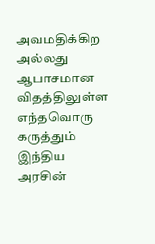அவமதிக்கிற அல்லது ஆபாசமான விதத்திலுள்ள எந்தவொரு கருத்தும் இந்திய அரசின்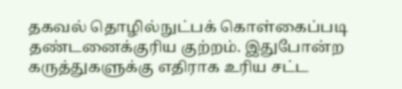தகவல் தொழில்நுட்பக் கொள்கைப்படி தண்டனைக்குரிய குற்றம். இதுபோன்ற கருத்துகளுக்கு எதிராக உரிய சட்ட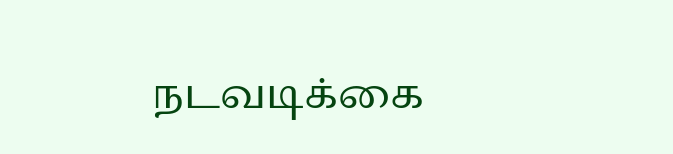நடவடிக்கை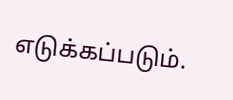எடுக்கப்படும்.